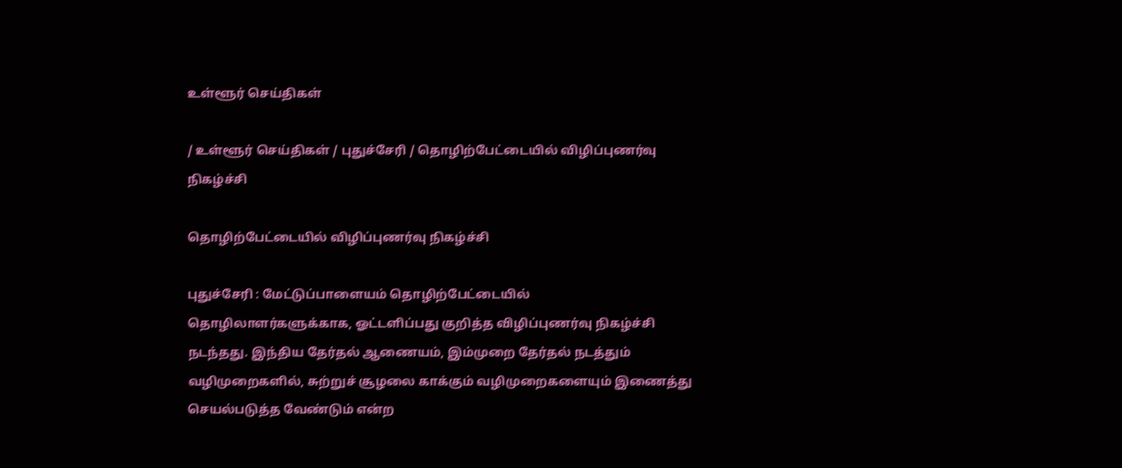உள்ளூர் செய்திகள்

/ உள்ளூர் செய்திகள் / புதுச்சேரி / தொழிற்பேட்டையில் விழிப்புணர்வு நிகழ்ச்சி

தொழிற்பேட்டையில் விழிப்புணர்வு நிகழ்ச்சி

புதுச்சேரி : மேட்டுப்பாளையம் தொழிற்பேட்டையில் தொழிலாளர்களுக்காக, ஓட்டளிப்பது குறித்த விழிப்புணர்வு நிகழ்ச்சி நடந்தது. இந்திய தேர்தல் ஆணையம், இம்முறை தேர்தல் நடத்தும் வழிமுறைகளில், சுற்றுச் சூழலை காக்கும் வழிமுறைகளையும் இணைத்து செயல்படுத்த வேண்டும் என்ற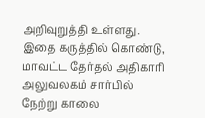அறிவுறுத்தி உள்ளது. இதை கருத்தில் கொண்டு, மாவட்ட தேர்தல் அதிகாரி அலுவலகம் சார்பில் நேற்று காலை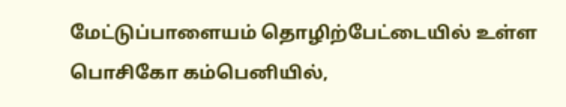மேட்டுப்பாளையம் தொழிற்பேட்டையில் உள்ள பொசிகோ கம்பெனியில்,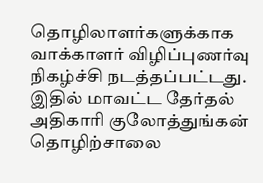தொழிலாளர்களுக்காக வாக்காளர் விழிப்புணர்வு நிகழ்ச்சி நடத்தப்பட்டது. இதில் மாவட்ட தேர்தல் அதிகாரி குலோத்துங்கன் தொழிற்சாலை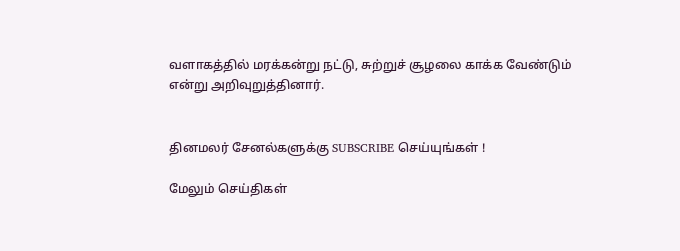வளாகத்தில் மரக்கன்று நட்டு, சுற்றுச் சூழலை காக்க வேண்டும் என்று அறிவுறுத்தினார்.


தினமலர் சேனல்களுக்கு SUBSCRIBE செய்யுங்கள் !

மேலும் செய்திகள்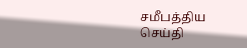சமீபத்திய செய்தி